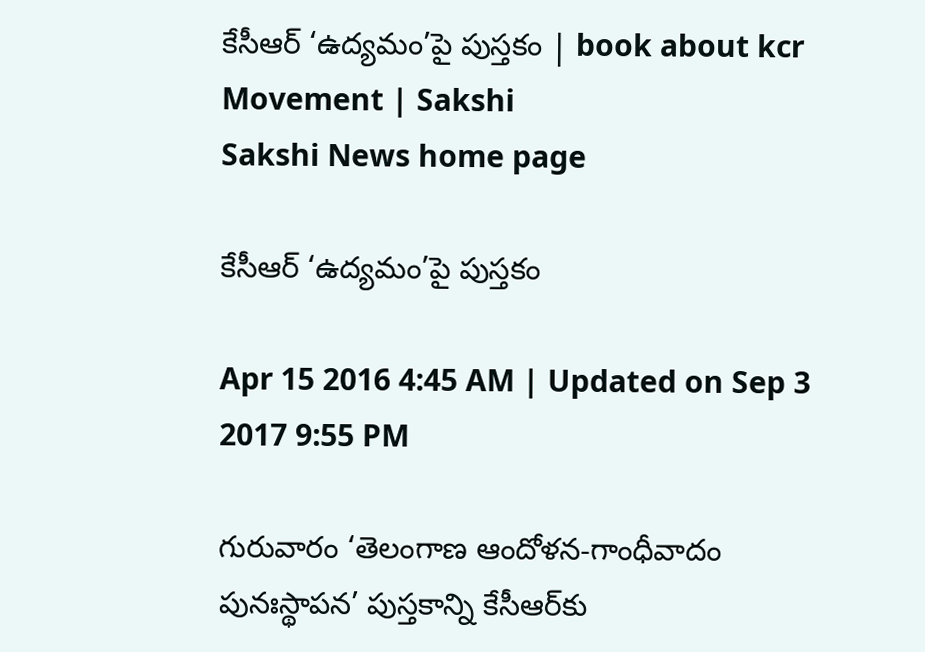కేసీఆర్ ‘ఉద్యమం’పై పుస్తకం | book about kcr Movement | Sakshi
Sakshi News home page

కేసీఆర్ ‘ఉద్యమం’పై పుస్తకం

Apr 15 2016 4:45 AM | Updated on Sep 3 2017 9:55 PM

గురువారం ‘తెలంగాణ ఆందోళన-గాంధీవాదం పునఃస్థాపన’ పుస్తకాన్ని కేసీఆర్‌కు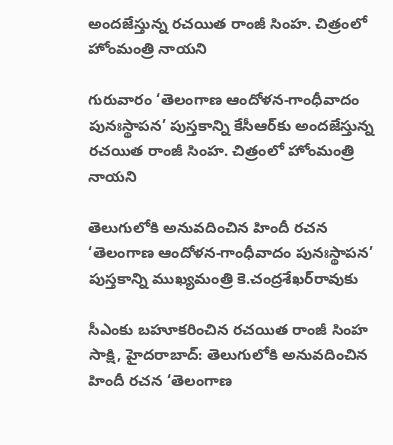అందజేస్తున్న రచయిత రాంజీ సింహ. చిత్రంలో హోంమంత్రి నాయని

గురువారం ‘తెలంగాణ ఆందోళన-గాంధీవాదం పునఃస్థాపన’ పుస్తకాన్ని కేసీఆర్‌కు అందజేస్తున్న రచయిత రాంజీ సింహ. చిత్రంలో హోంమంత్రి నాయని

తెలుగులోకి అనువదించిన హిందీ రచన ‘తెలంగాణ ఆందోళన-గాంధీవాదం పునఃస్థాపన’ పుస్తకాన్ని ముఖ్యమంత్రి కె.చంద్రశేఖర్‌రావుకు

సీఎంకు బహూకరించిన రచయిత రాంజీ సింహ
సాక్షి, హైదరాబాద్: తెలుగులోకి అనువదించిన హిందీ రచన ‘తెలంగాణ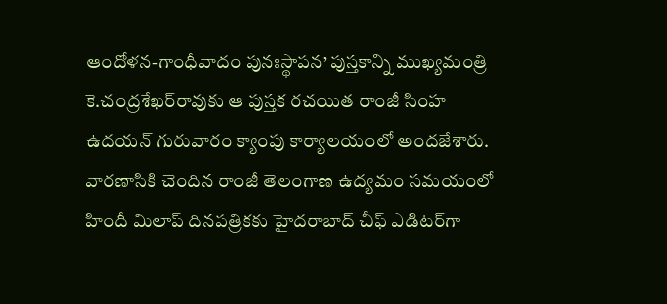ఆందోళన-గాంధీవాదం పునఃస్థాపన’ పుస్తకాన్ని ముఖ్యమంత్రి కె.చంద్రశేఖర్‌రావుకు ఆ పుస్తక రచయిత రాంజీ సింహ ఉదయన్ గురువారం క్యాంపు కార్యాలయంలో అందజేశారు. వారణాసికి చెందిన రాంజీ తెలంగాణ ఉద్యమం సమయంలో హిందీ మిలాప్ దినపత్రికకు హైదరాబాద్ చీఫ్ ఎడిటర్‌గా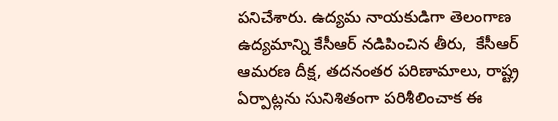పనిచేశారు. ఉద్యమ నాయకుడిగా తెలంగాణ ఉద్యమాన్ని కేసీఆర్ నడిపించిన తీరు,  కేసీఆర్ ఆమరణ దీక్ష, తదనంతర పరిణామాలు, రాష్ట్ర ఏర్పాట్లను సునిశితంగా పరిశీలించాక ఈ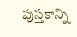పుస్తకాన్ని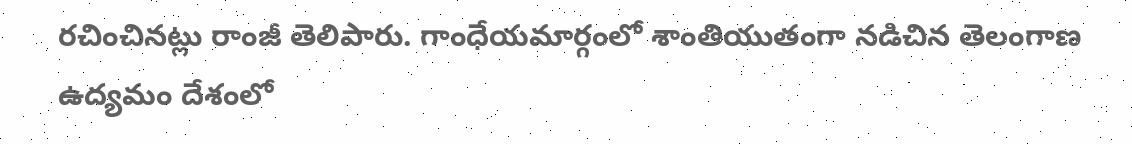రచించినట్లు రాంజీ తెలిపారు. గాంధేయమార్గంలో శాంతియుతంగా నడిచిన తెలంగాణ ఉద్యమం దేశంలో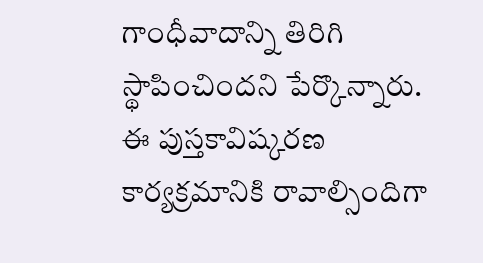గాంధీవాదాన్ని తిరిగి స్థాపించిందని పేర్కొన్నారు. ఈ పుస్తకావిష్కరణ కార్యక్రమానికి రావాల్సిందిగా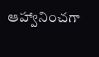ఆహ్వానించగా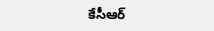కేసీఆర్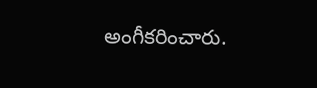అంగీకరించారు.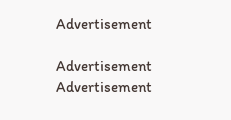Advertisement

Advertisement
Advertisement